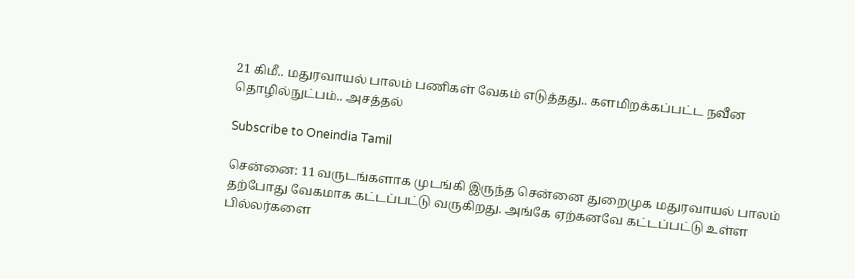21 கிமீ.. மதுரவாயல் பாலம் பணிகள் வேகம் எடுத்தது.. களமிறக்கப்பட்ட நவீன தொழில்நுட்பம்.. அசத்தல்

Subscribe to Oneindia Tamil

சென்னை: 11 வருடங்களாக முடங்கி இருந்த சென்னை துறைமுக மதுரவாயல் பாலம் தற்போது வேகமாக கட்டப்பட்டு வருகிறது. அங்கே ஏற்கனவே கட்டப்பட்டு உள்ள பில்லர்களை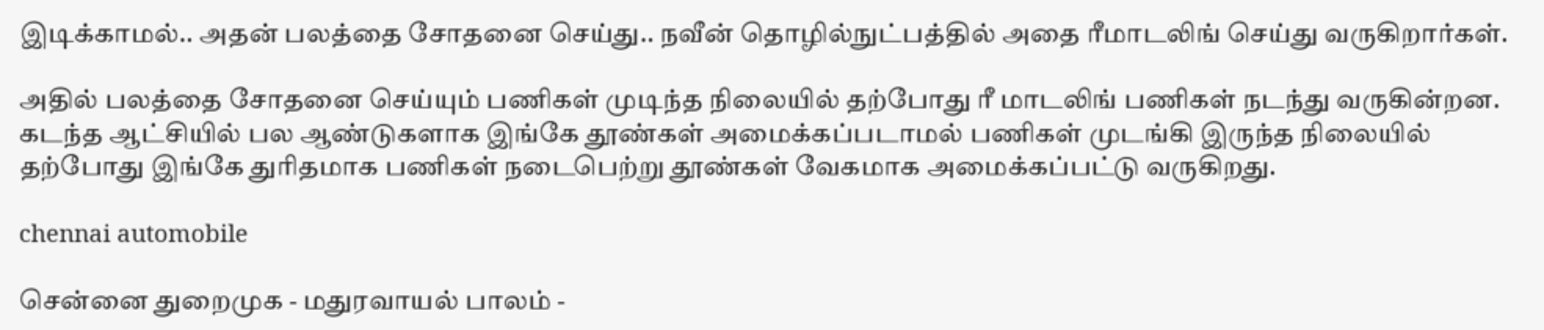இடிக்காமல்.. அதன் பலத்தை சோதனை செய்து.. நவீன் தொழில்நுட்பத்தில் அதை ரீமாடலிங் செய்து வருகிறார்கள்.

அதில் பலத்தை சோதனை செய்யும் பணிகள் முடிந்த நிலையில் தற்போது ரீ மாடலிங் பணிகள் நடந்து வருகின்றன. கடந்த ஆட்சியில் பல ஆண்டுகளாக இங்கே தூண்கள் அமைக்கப்படாமல் பணிகள் முடங்கி இருந்த நிலையில் தற்போது இங்கே துரிதமாக பணிகள் நடைபெற்று தூண்கள் வேகமாக அமைக்கப்பட்டு வருகிறது.

chennai automobile

சென்னை துறைமுக - மதுரவாயல் பாலம் -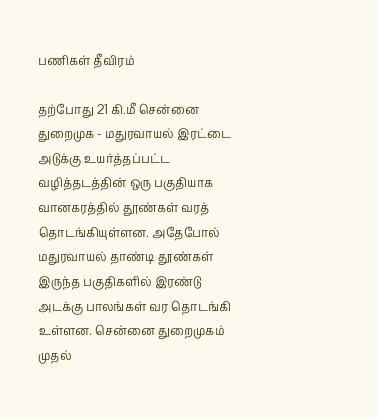பணிகள் தீவிரம்

தற்போது 21 கி.மீ சென்னை துறைமுக - மதுரவாயல் இரட்டை அடுக்கு உயர்த்தப்பட்ட வழித்தடத்தின் ஒரு பகுதியாக வானகரத்தில் தூண்கள் வரத் தொடங்கியுள்ளன. அதேபோல் மதுரவாயல் தாண்டி தூண்கள் இருந்த பகுதிகளில் இரண்டு அடக்கு பாலங்கள் வர தொடங்கி உள்ளன. சென்னை துறைமுகம் முதல்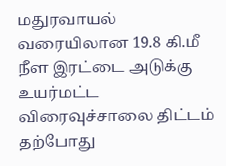மதுரவாயல் வரையிலான 19.8 கி.மீ நீள இரட்டை அடுக்கு உயர்மட்ட விரைவுச்சாலை திட்டம் தற்போது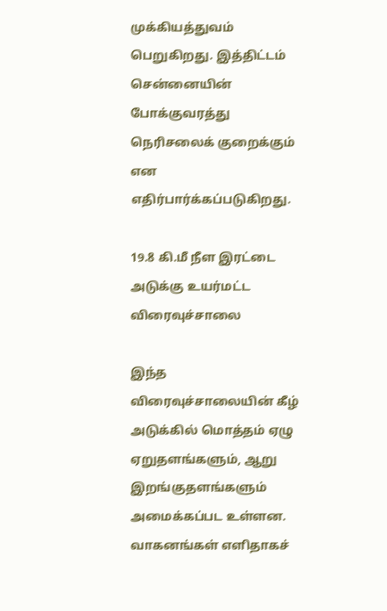முக்கியத்துவம் பெறுகிறது. இத்திட்டம் சென்னையின் போக்குவரத்து நெரிசலைக் குறைக்கும் என எதிர்பார்க்கப்படுகிறது.

19.8 கி.மீ நீள இரட்டை அடுக்கு உயர்மட்ட விரைவுச்சாலை

இந்த விரைவுச்சாலையின் கீழ் அடுக்கில் மொத்தம் ஏழு ஏறுதளங்களும், ஆறு இறங்குதளங்களும் அமைக்கப்பட உள்ளன. வாகனங்கள் எளிதாகச்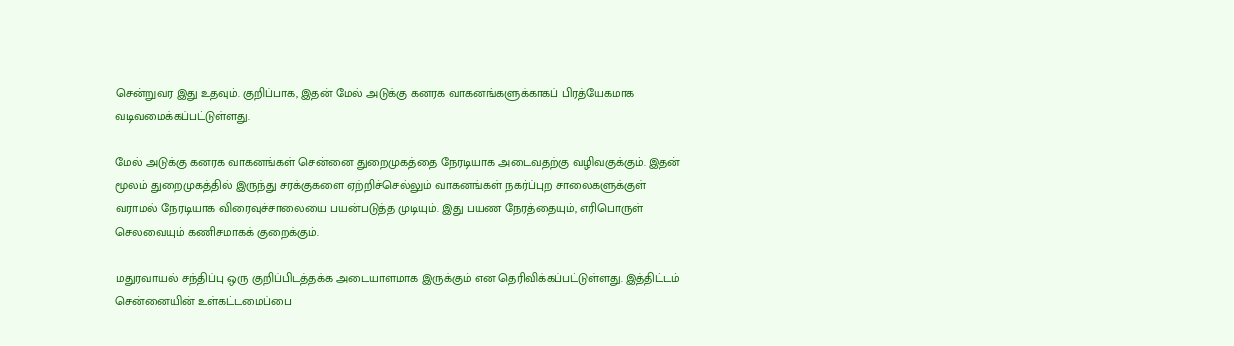சென்றுவர இது உதவும். குறிப்பாக, இதன் மேல் அடுக்கு கனரக வாகனங்களுக்காகப் பிரத்யேகமாக வடிவமைக்கப்பட்டுள்ளது.

மேல் அடுக்கு கனரக வாகனங்கள் சென்னை துறைமுகத்தை நேரடியாக அடைவதற்கு வழிவகுக்கும். இதன் மூலம் துறைமுகத்தில் இருந்து சரக்குகளை ஏற்றிச்செல்லும் வாகனங்கள் நகர்ப்புற சாலைகளுக்குள் வராமல் நேரடியாக விரைவுச்சாலையை பயன்படுத்த முடியும். இது பயண நேரத்தையும், எரிபொருள் செலவையும் கணிசமாகக் குறைக்கும்.

மதுரவாயல் சந்திப்பு ஒரு குறிப்பிடத்தக்க அடையாளமாக இருக்கும் என தெரிவிக்கப்பட்டுள்ளது. இத்திட்டம் சென்னையின் உள்கட்டமைப்பை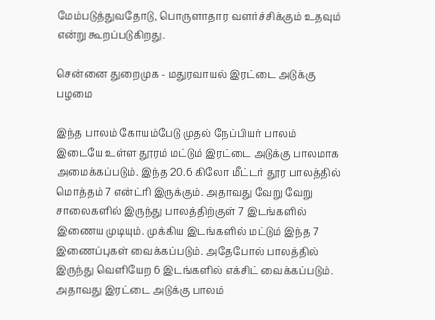மேம்படுத்துவதோடு, பொருளாதார வளர்ச்சிக்கும் உதவும் என்று கூறப்படுகிறது.

சென்னை துறைமுக - மதுரவாயல் இரட்டை அடுக்கு பழமை

இந்த பாலம் கோயம்பேடு முதல் நேப்பியர் பாலம் இடையே உள்ள தூரம் மட்டும் இரட்டை அடுக்கு பாலமாக அமைக்கப்படும். இந்த 20.6 கிலோ மீட்டர் தூர பாலத்தில் மொத்தம் 7 என்ட்ரி இருக்கும். அதாவது வேறு வேறு சாலைகளில் இருந்து பாலத்திற்குள் 7 இடங்களில் இணைய முடியும். முக்கிய இடங்களில் மட்டும் இந்த 7 இணைப்புகள் வைக்கப்படும். அதேபோல் பாலத்தில் இருந்து வெளியேற 6 இடங்களில் எக்சிட் வைக்கப்படும். அதாவது இரட்டை அடுக்கு பாலம்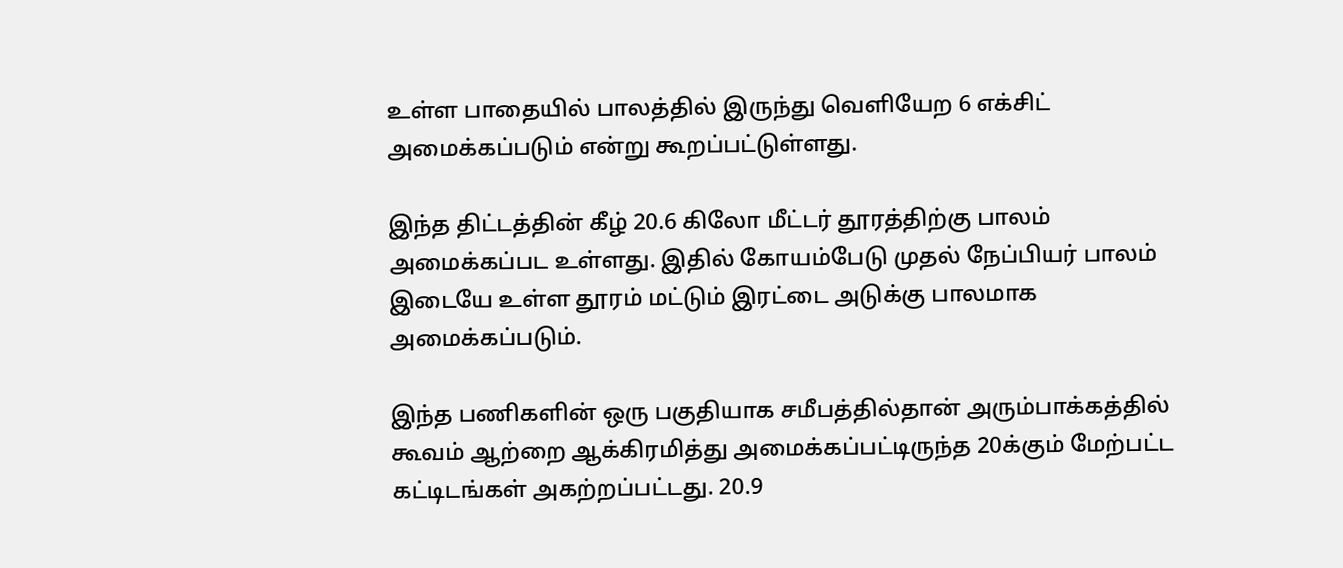உள்ள பாதையில் பாலத்தில் இருந்து வெளியேற 6 எக்சிட் அமைக்கப்படும் என்று கூறப்பட்டுள்ளது.

இந்த திட்டத்தின் கீழ் 20.6 கிலோ மீட்டர் தூரத்திற்கு பாலம் அமைக்கப்பட உள்ளது. இதில் கோயம்பேடு முதல் நேப்பியர் பாலம் இடையே உள்ள தூரம் மட்டும் இரட்டை அடுக்கு பாலமாக அமைக்கப்படும்.

இந்த பணிகளின் ஒரு பகுதியாக சமீபத்தில்தான் அரும்பாக்கத்தில் கூவம் ஆற்றை ஆக்கிரமித்து அமைக்கப்பட்டிருந்த 20க்கும் மேற்பட்ட கட்டிடங்கள் அகற்றப்பட்டது. 20.9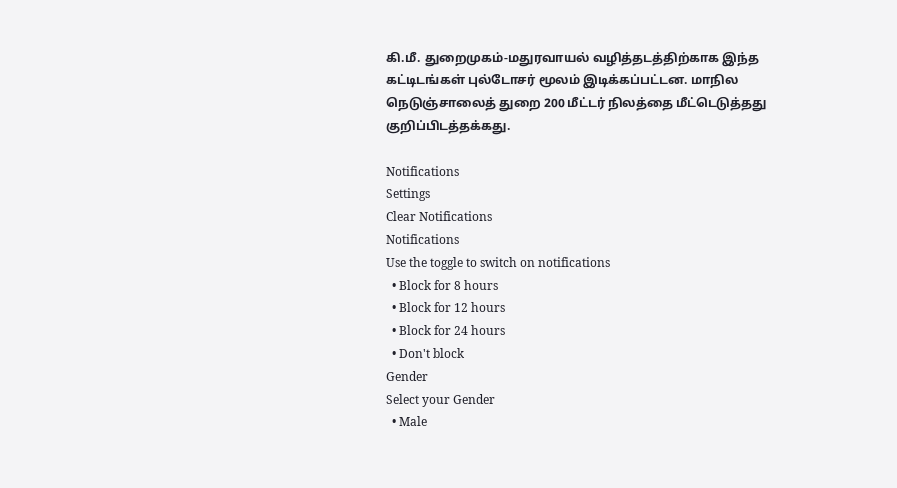கி.மீ. துறைமுகம்-மதுரவாயல் வழித்தடத்திற்காக இந்த கட்டிடங்கள் புல்டோசர் மூலம் இடிக்கப்பட்டன. மாநில நெடுஞ்சாலைத் துறை 200 மீட்டர் நிலத்தை மீட்டெடுத்தது குறிப்பிடத்தக்கது.

Notifications
Settings
Clear Notifications
Notifications
Use the toggle to switch on notifications
  • Block for 8 hours
  • Block for 12 hours
  • Block for 24 hours
  • Don't block
Gender
Select your Gender
  • Male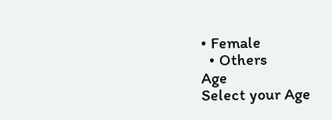• Female
  • Others
Age
Select your Age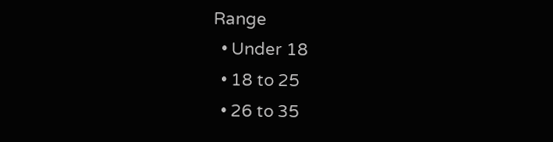Range
  • Under 18
  • 18 to 25
  • 26 to 35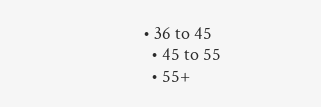• 36 to 45
  • 45 to 55
  • 55+